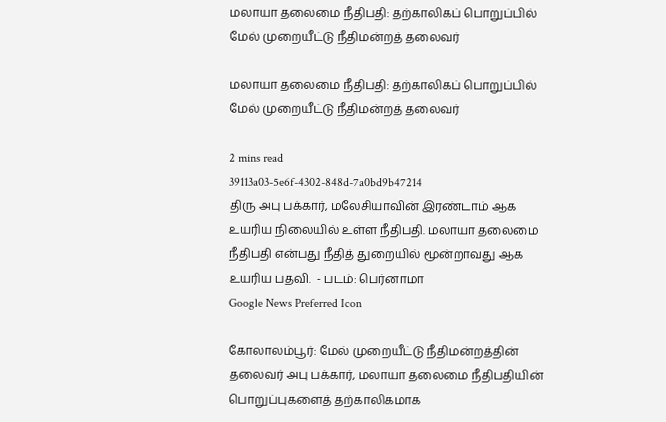மலாயா தலைமை நீதிபதி: தற்காலிகப் பொறுப்பில் மேல் முறையீட்டு நீதிமன்றத் தலைவர்

மலாயா தலைமை நீதிபதி: தற்காலிகப் பொறுப்பில் மேல் முறையீட்டு நீதிமன்றத் தலைவர்

2 mins read
39113a03-5e6f-4302-848d-7a0bd9b47214
திரு அபு பக்கார், மலேசியாவின் இரண்டாம் ஆக உயரிய நிலையில் உள்ள நீதிபதி. மலாயா தலைமை நீதிபதி என்பது நீதித் துறையில் மூன்றாவது ஆக உயரிய பதவி.  - படம்: பெர்னாமா
Google News Preferred Icon

கோலாலம்பூர்: மேல் முறையீட்டு நீதிமன்றத்தின் தலைவர் அபு பக்கார், மலாயா தலைமை நீதிபதியின் பொறுப்புகளைத் தற்காலிகமாக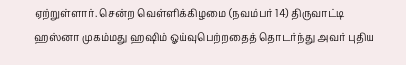ஏற்றுள்ளார். சென்ற வெள்ளிக்கிழமை (நவம்பர் 14) திருவாட்டி ஹஸ்னா முகம்மது ஹ‌ஷிம் ஓய்வுபெற்றதைத் தொடர்ந்து அவர் புதிய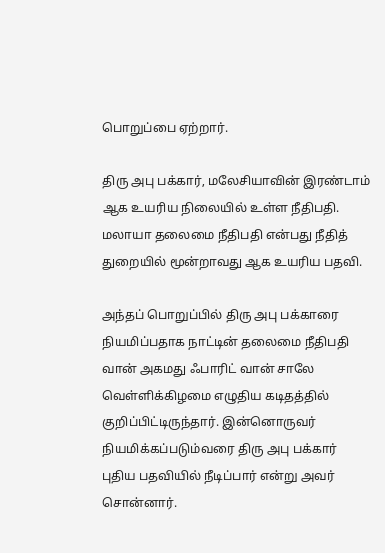பொறுப்பை ஏற்றார்.

திரு அபு பக்கார், மலேசியாவின் இரண்டாம் ஆக உயரிய நிலையில் உள்ள நீதிபதி. மலாயா தலைமை நீதிபதி என்பது நீதித் துறையில் மூன்றாவது ஆக உயரிய பதவி.

அந்தப் பொறுப்பில் திரு அபு பக்காரை நியமிப்பதாக நாட்டின் தலைமை நீதிபதி வான் அகமது ஃபாரிட் வான் சாலே வெள்ளிக்கிழமை எழுதிய கடிதத்தில் குறிப்பிட்டிருந்தார். இன்னொருவர் நியமிக்கப்படும்வரை திரு அபு பக்கார் புதிய பதவியில் நீடிப்பார் என்று அவர் சொன்னார்.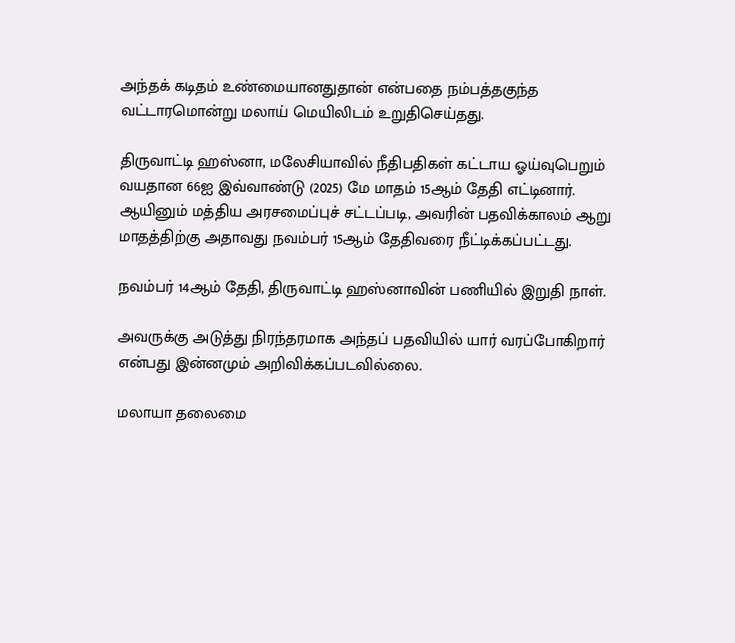அந்தக் கடிதம் உண்மையானதுதான் என்பதை நம்பத்தகுந்த வட்டாரமொன்று மலாய் மெயிலிடம் உறுதிசெய்தது.

திருவாட்டி ஹஸ்னா, மலேசியாவில் நீதிபதிகள் கட்டாய ஓய்வுபெறும் வயதான 66ஐ இவ்வாண்டு (2025) மே மாதம் 15ஆம் தேதி எட்டினார். ஆயினும் மத்திய அரசமைப்புச் சட்டப்படி, அவரின் பதவிக்காலம் ஆறு மாதத்திற்கு அதாவது நவம்பர் 15ஆம் தேதிவரை நீட்டிக்கப்பட்டது.

நவம்பர் 14ஆம் தேதி, திருவாட்டி ஹஸ்னாவின் பணியில் இறுதி நாள்.

அவருக்கு அடுத்து நிரந்தரமாக அந்தப் பதவியில் யார் வரப்போகிறார் என்பது இன்னமும் அறிவிக்கப்படவில்லை.

மலாயா தலைமை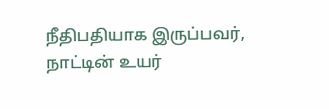நீதிபதியாக இருப்பவர், நாட்டின் உயர்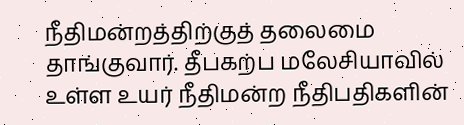நீதிமன்றத்திற்குத் தலைமை தாங்குவார். தீபகற்ப மலேசியாவில் உள்ள உயர் நீதிமன்ற நீதிபதிகளின்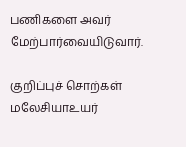பணிகளை அவர் மேற்பார்வையிடுவார்.

குறிப்புச் சொற்கள்
மலேசியாஉயர்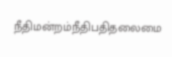நீதிமன்றம்நீதிபதிதலைமை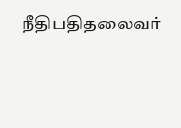நீதிபதிதலைவர்